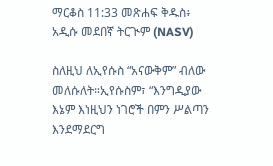ማርቆስ 11:33 መጽሐፍ ቅዱስ፥ አዲሱ መደበኛ ትርጒም (NASV)

ስለዚህ ለኢየሱስ “አናውቅም” ብለው መለሱለት።ኢየሱስም፣ “እንግዲያው እኔም እነዚህን ነገሮች በምን ሥልጣን እንደማደርግ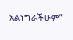አልነግራችሁም”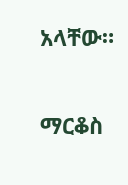አላቸው።

ማርቆስ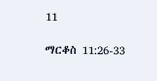11

ማርቆስ 11:26-33